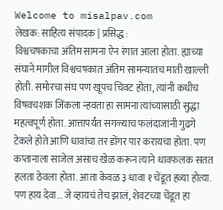Welcome to misalpav.com
लेखक: साहित्य संपादक | प्रसिद्ध:
विश्वचषकाचा अंतिम सामना ऐन रंगात आला होता. ह्याच्या संघाने मागील विश्वचषकात अंतिम सामन्यातच माती खाल्ली होती. समोरचा संघ पण खूपच चिवट होता, त्यांनी कधीच विषवचशक जिंकला न्हवता हा सामना त्यांच्यासाठी सुद्धा महत्वपूर्ण होता. आत्तापर्यंत सगळ्याच फलंदाजांनी गुढगे टेकले होते आणि धावांचा तर डोंगर पार करायचा होता. पण कप्तानाला साजेल असाच खेळ करून त्याने धावफलक सतत हलता ठेवला होता. आता केवळ ३ धावा १ चेंडूत हव्या होत्या. पण हाय देवा... जे व्हायचं तेच झालं, शेवटच्या चेंडूत हा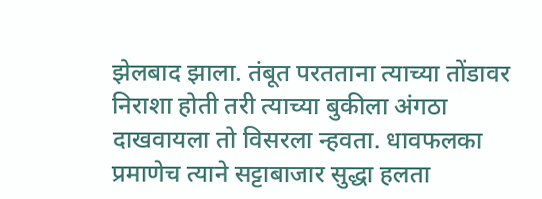झेलबाद झाला. तंबूत परतताना त्याच्या तोंडावर निराशा होती तरी त्याच्या बुकीला अंगठा दाखवायला तो विसरला न्हवता. धावफलका प्रमाणेच त्याने सट्टाबाजार सुद्धा हलता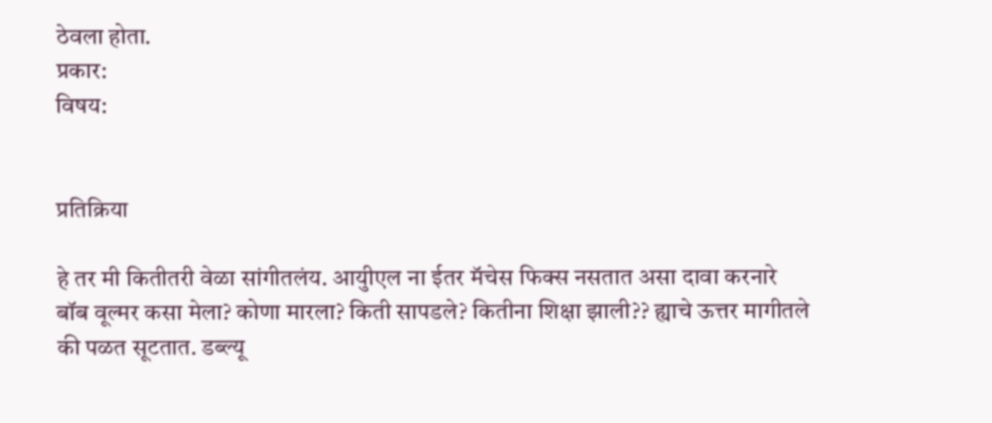ठेवला होता.
प्रकार:
विषय:


प्रतिक्रिया

हे तर मी कितीतरी वेळा सांगीतलंय. आयुीएल ना ईतर मॅचेस फिक्स नसतात असा दावा करनारे बॉब वूल्मर कसा मेला? कोणा मारला? किती सापडले? कितीना शिक्षा झाली?? ह्याचे ऊत्तर मागीतले की पळत सूटतात. डब्ल्यू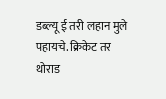डब्ल्यू ई तरी लहान मुले पहायचे. क्रिकेट तर थोराड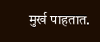मुर्ख पाहतात.